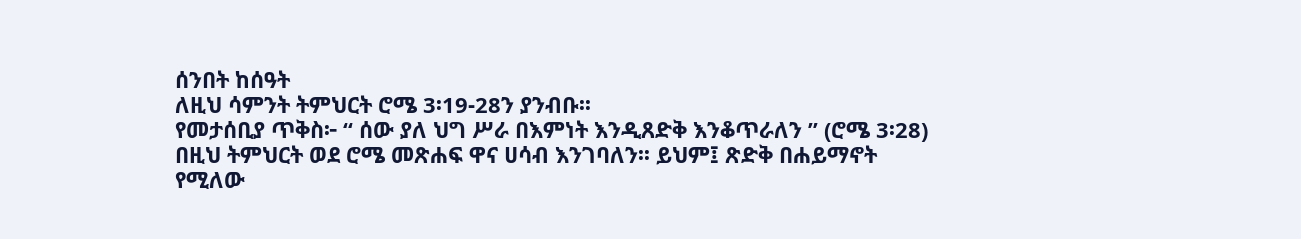ሰንበት ከሰዓት
ለዚህ ሳምንት ትምህርት ሮሜ 3፡19-28ን ያንብቡ፡፡
የመታሰቢያ ጥቅስ፦ “ ሰው ያለ ህግ ሥራ በእምነት እንዲጸድቅ እንቆጥራለን ” (ሮሜ 3፡28)
በዚህ ትምህርት ወደ ሮሜ መጽሐፍ ዋና ሀሳብ እንገባለን፡፡ ይህም፤ ጽድቅ በሐይማኖት የሚለው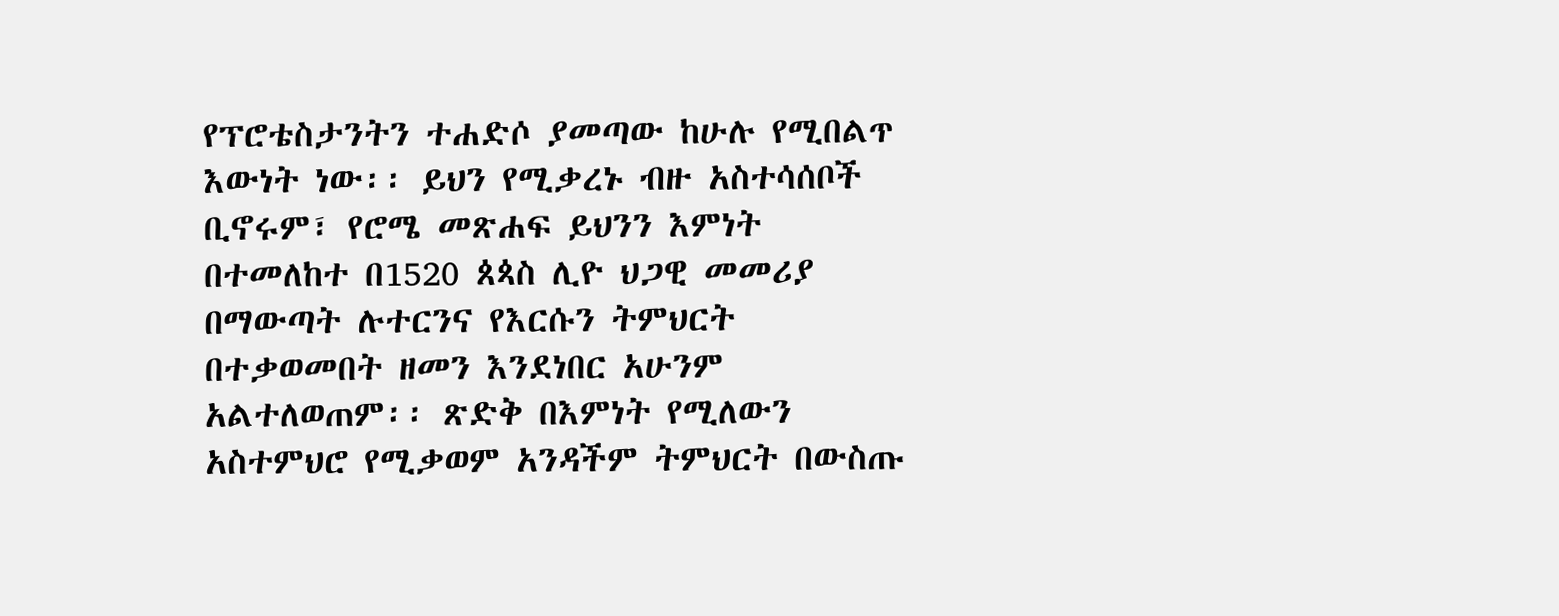የፕሮቴስታንትን ተሐድሶ ያመጣው ከሁሉ የሚበልጥ እውነት ነው፡፡ ይህን የሚቃረኑ ብዙ አስተሳሰቦች ቢኖሩም፣ የሮሜ መጽሐፍ ይህንን እምነት በተመለከተ በ1520 ጰጳስ ሊዮ ህጋዊ መመሪያ በማውጣት ሉተርንና የእርሱን ትምህርት በተቃወመበት ዘመን እንደነበር አሁንም አልተለወጠም፡፡ ጽድቅ በእምነት የሚለውን አስተምህሮ የሚቃወም አንዳችም ትምህርት በውስጡ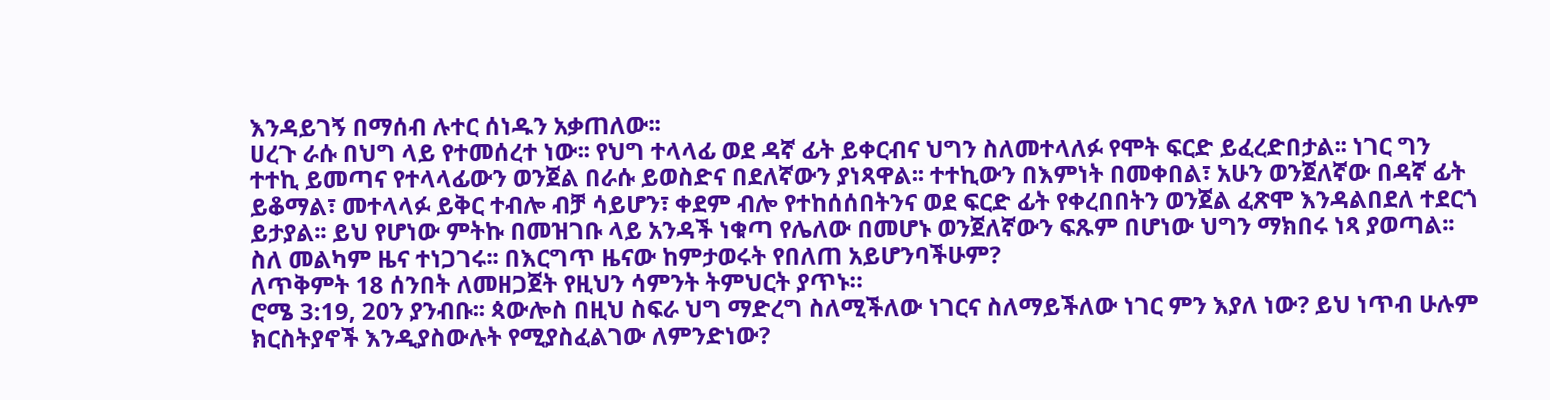እንዳይገኝ በማሰብ ሉተር ሰነዱን አቃጠለው፡፡
ሀረጉ ራሱ በህግ ላይ የተመሰረተ ነው፡፡ የህግ ተላላፊ ወደ ዳኛ ፊት ይቀርብና ህግን ስለመተላለፉ የሞት ፍርድ ይፈረድበታል፡፡ ነገር ግን ተተኪ ይመጣና የተላላፊውን ወንጀል በራሱ ይወስድና በደለኛውን ያነጻዋል፡፡ ተተኪውን በእምነት በመቀበል፣ አሁን ወንጀለኛው በዳኛ ፊት ይቆማል፣ መተላላፉ ይቅር ተብሎ ብቻ ሳይሆን፣ ቀደም ብሎ የተከሰሰበትንና ወደ ፍርድ ፊት የቀረበበትን ወንጀል ፈጽሞ እንዳልበደለ ተደርጎ ይታያል፡፡ ይህ የሆነው ምትኩ በመዝገቡ ላይ አንዳች ነቁጣ የሌለው በመሆኑ ወንጀለኛውን ፍጹም በሆነው ህግን ማክበሩ ነጻ ያወጣል፡፡
ስለ መልካም ዜና ተነጋገሩ፡፡ በእርግጥ ዜናው ከምታወሩት የበለጠ አይሆንባችሁም?
ለጥቅምት 18 ሰንበት ለመዘጋጀት የዚህን ሳምንት ትምህርት ያጥኑ።
ሮሜ 3:19, 20ን ያንብቡ፡፡ ጳውሎስ በዚህ ስፍራ ህግ ማድረግ ስለሚችለው ነገርና ስለማይችለው ነገር ምን እያለ ነው? ይህ ነጥብ ሁሉም ክርስትያኖች እንዲያስውሉት የሚያስፈልገው ለምንድነው?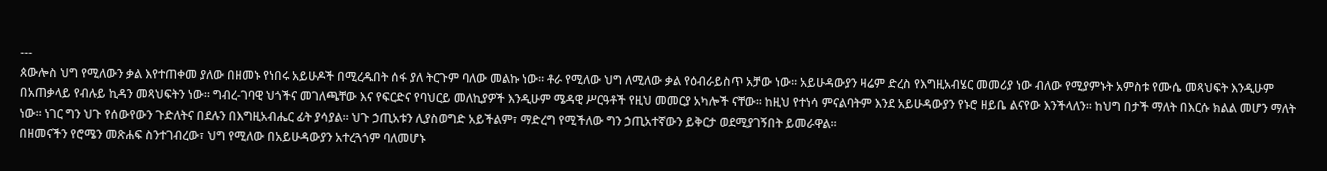---
ጰውሎስ ህግ የሚለውን ቃል እየተጠቀመ ያለው በዘመኑ የነበሩ አይሁዶች በሚረዱበት ሰፋ ያለ ትርጉም ባለው መልኩ ነው፡፡ ቶራ የሚለው ህግ ለሚለው ቃል የዕብራይስጥ አቻው ነው፡፡ አይሁዳውያን ዛሬም ድረስ የእግዚአብሄር መመሪያ ነው ብለው የሚያምኑት አምስቱ የሙሴ መጻህፍት እንዲሁም በአጠቃላይ የብሉይ ኪዳን መጻህፍትን ነው፡፡ ግብረ-ገባዊ ህጎችና መገለጫቸው እና የፍርድና የባህርይ መለኪያዎች እንዲሁም ሜዳዊ ሥርዓቶች የዚህ መመርያ አካሎች ናቸው፡፡ ከዚህ የተነሳ ምናልባትም እንደ አይሁዳውያን የኑሮ ዘይቤ ልናየው እንችላለን፡፡ ከህግ በታች ማለት በእርሱ ክልል መሆን ማለት ነው፡፡ ነገር ግን ህጉ የሰውየውን ጉድለትና በደሉን በእግዚአብሔር ፊት ያሳያል፡፡ ህጉ ኃጢአቱን ሊያስወግድ አይችልም፣ ማድረግ የሚችለው ግን ኃጢአተኛውን ይቅርታ ወደሚያገኝበት ይመራዋል፡፡
በዘመናችን የሮሜን መጽሐፍ ስንተገብረው፣ ህግ የሚለው በአይሁዳውያን አተረጓጎም ባለመሆኑ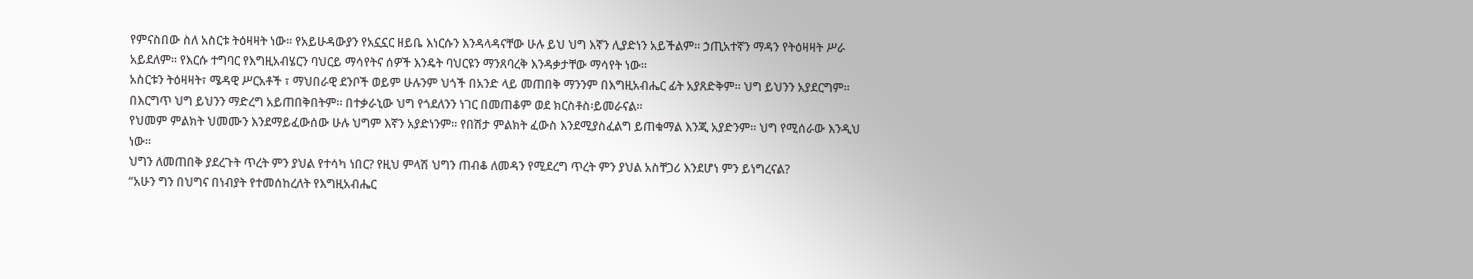የምናስበው ስለ አስርቱ ትዕዛዛት ነው፡፡ የአይሁዳውያን የአኗኗር ዘይቤ እነርሱን እንዳላዳናቸው ሁሉ ይህ ህግ እኛን ሊያድነን አይችልም፡፡ ኃጢአተኛን ማዳን የትዕዛዛት ሥራ አይደለም፡፡ የእርሱ ተግባር የእግዚአብሄርን ባህርይ ማሳየትና ሰዎች እንዴት ባህርዩን ማንጸባረቅ እንዳቃታቸው ማሳየት ነው፡፡
አስርቱን ትዕዛዛት፣ ሜዳዊ ሥርአቶች ፣ ማህበራዊ ደንቦች ወይም ሁሉንም ህጎች በአንድ ላይ መጠበቅ ማንንም በእግዚአብሔር ፊት አያጸድቅም፡፡ ህግ ይህንን አያደርግም፡፡ በእርግጥ ህግ ይህንን ማድረግ አይጠበቅበትም፡፡ በተቃራኒው ህግ የጎደለንን ነገር በመጠቆም ወደ ክርስቶስ፡ይመራናል፡፡
የህመም ምልክት ህመሙን እንደማይፈውሰው ሁሉ ህግም እኛን አያድነንም፡፡ የበሽታ ምልክት ፈውስ እንደሚያስፈልግ ይጠቁማል እንጂ አያድንም፡፡ ህግ የሚሰራው እንዲህ ነው፡፡
ህግን ለመጠበቅ ያደረጉት ጥረት ምን ያህል የተሳካ ነበር? የዚህ ምላሽ ህግን ጠብቆ ለመዳን የሚደረግ ጥረት ምን ያህል አስቸጋሪ እንደሆነ ምን ይነግረናል?
“አሁን ግን በህግና በነብያት የተመሰከረለት የእግዚአብሔር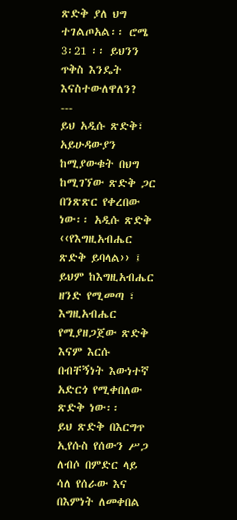ጽድቅ ያለ ህግ ተገልጦአል፡፡ ሮሜ 3፡21 ፡፡ ይህንን ጥቅስ እንዴት እናስተውለዋለን?
---
ይህ አዲሱ ጽድቅ፣ አይሁዳውያን ከሚያውቁት በህግ ከሚገኘው ጽድቅ ጋር በንጽጽር የቀረበው ነው፡፡ አዲሱ ጽድቅ ‹‹የእግዚአብሔር ጽድቅ ይባላል›› ፤ ይህም ከእግዚአብሔር ዘንድ የሚመጣ ፣ እግዚአብሔር የሚያዘጋጀው ጽድቅ እናም እርሱ በብቸኝነት እውነተኛ አድርጎ የሚቀበለው ጽድቅ ነው፡፡
ይህ ጽድቅ በእርግጥ ኢየሱስ የሰውን ሥጋ ለብሶ በምድር ላይ ሳለ የሰራው እና በእምነት ለመቀበል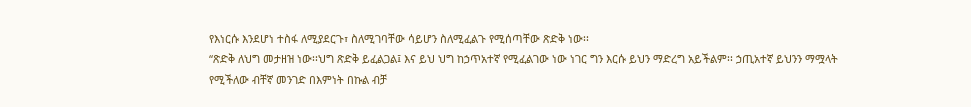የእነርሱ እንደሆነ ተስፋ ለሚያደርጉ፣ ስለሚገባቸው ሳይሆን ስለሚፈልጉ የሚሰጣቸው ጽድቅ ነው፡፡
“ጽድቅ ለህግ መታዘዝ ነው፡፡ህግ ጽድቅ ይፈልጋል፤ እና ይህ ህግ ከኃጥአተኛ የሚፈልገው ነው ነገር ግን እርሱ ይህን ማድረግ አይችልም፡፡ ኃጢአተኛ ይህንን ማሟላት የሚችለው ብቸኛ መንገድ በእምነት በኩል ብቻ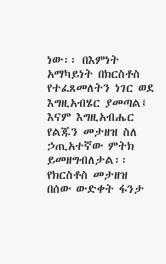ነው፡፡ በእምነት አማካይነት በክርስቶስ የተፈጸመለትን ነገር ወደ እግዚአብሄር ያመጣል፤ እናም እግዚአብሔር የልጁን መታዘዝ ስለ ኃጢአተኛው ምትክ ይመዘግብለታል፡፡ የክርስቶስ መታዘዝ በሰው ውድቀት ፋንታ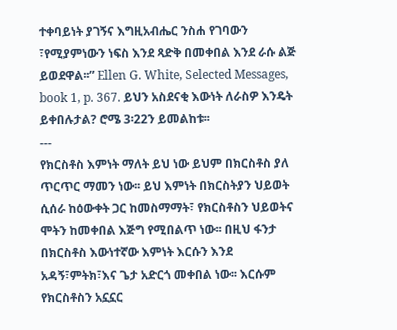ተቀባይነት ያገኝና እግዚአብሔር ንስሐ የገባውን ፣የሚያምነውን ነፍስ እንደ ጻድቅ በመቀበል እንደ ራሱ ልጅ ይወደዋል፡፡” Ellen G. White, Selected Messages, book 1, p. 367. ይህን አስደናቂ እውነት ለራስዎ እንዴት ይቀበሉታል? ሮሜ 3፡22ን ይመልከቱ፡፡
---
የክርስቶስ እምነት ማለት ይህ ነው ይህም በክርስቶስ ያለ ጥርጥር ማመን ነው፡፡ ይህ እምነት በክርስትያን ህይወት ሲሰራ ከዕውቀት ጋር ከመስማማት፣ የክርስቶስን ህይወትና ሞትን ከመቀበል እጅግ የሚበልጥ ነው፡፡ በዚህ ፋንታ በክርስቶስ እውነተኛው እምነት እርሱን እንደ አዳኝ፣ምትክ፣እና ጌታ አድርጎ መቀበል ነው፡፡ እርሱም የክርስቶስን አኗኗር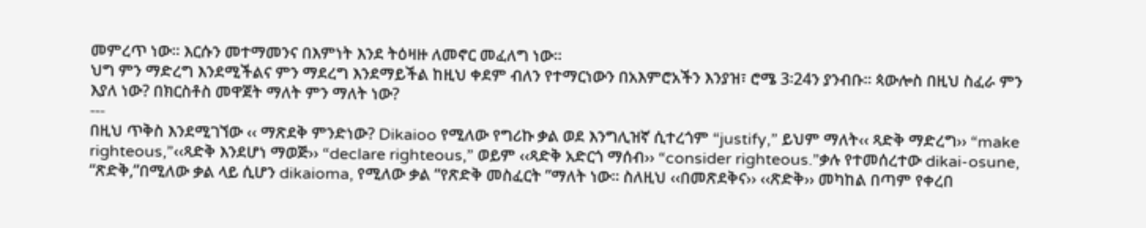መምረጥ ነው፡፡ እርሱን መተማመንና በእምነት እንደ ትዕዛዙ ለመኖር መፈለግ ነው፡፡
ህግ ምን ማድረግ እንደሚችልና ምን ማደረግ እንደማይችል ከዚህ ቀደም ብለን የተማርነውን በአእምሮአችን እንያዝ፣ ሮሜ 3፡24ን ያንብቡ፡፡ ጳውሎስ በዚህ ስፈራ ምን እያለ ነው? በክርስቶስ መዋጀት ማለት ምን ማለት ነው?
---
በዚህ ጥቅስ እንደሚገኘው ‹‹ ማጽደቅ ምንድነው? Dikaioo የሚለው የግሪኩ ቃል ወደ እንግሊዝኛ ሲተረጎም “justify,” ይህም ማለት‹‹ ጻድቅ ማድረግ›› “make righteous,”‹‹ጻድቅ እንደሆነ ማወጅ›› “declare righteous,” ወይም ‹‹ጻድቅ አድርጎ ማሰብ›› “consider righteous.”ቃሉ የተመሰረተው dikai-osune, “ጽድቅ,”በሚለው ቃል ላይ ሲሆን dikaioma, የሚለው ቃል “የጽድቅ መስፈርት ”ማለት ነው፡፡ ስለዚህ ‹‹በመጽደቅና›› ‹‹ጽድቅ›› መካከል በጣም የቀረበ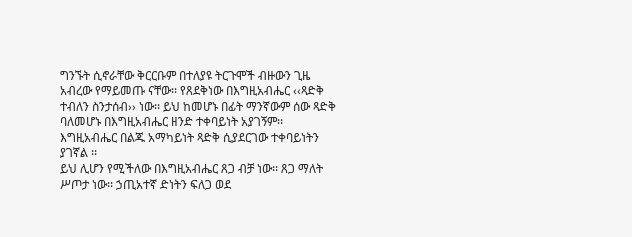ግንኙት ሲኖራቸው ቅርርቡም በተለያዩ ትርጉሞች ብዙውን ጊዜ አብረው የማይመጡ ናቸው፡፡ የጸደቅነው በእግዚአብሔር ‹‹ጻድቅ ተብለን ስንታሰብ›› ነው፡፡ ይህ ከመሆኑ በፊት ማንኛውም ሰው ጻድቅ ባለመሆኑ በእግዚአብሔር ዘንድ ተቀባይነት አያገኝም፡፡ እግዚአብሔር በልጁ አማካይነት ጻድቅ ሲያደርገው ተቀባይነትን ያገኛል ፡፡
ይህ ሊሆን የሚችለው በእግዚአብሔር ጸጋ ብቻ ነው፡፡ ጸጋ ማለት ሥጦታ ነው፡፡ ኃጢአተኛ ድነትን ፍለጋ ወደ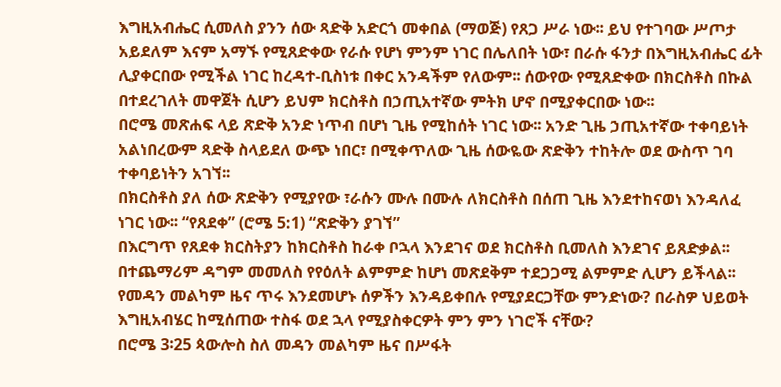እግዚአብሔር ሲመለስ ያንን ሰው ጻድቅ አድርጎ መቀበል (ማወጅ) የጸጋ ሥራ ነው፡፡ ይህ የተገባው ሥጦታ አይደለም እናም አማኙ የሚጸድቀው የራሱ የሆነ ምንም ነገር በሌለበት ነው፣ በራሱ ፋንታ በእግዚአብሔር ፊት ሊያቀርበው የሚችል ነገር ከረዳተ-ቢስነቱ በቀር አንዳችም የለውም፡፡ ሰውየው የሚጸድቀው በክርስቶስ በኩል በተደረገለት መዋጀት ሲሆን ይህም ክርስቶስ በኃጢአተኛው ምትክ ሆኖ በሚያቀርበው ነው፡፡
በሮሜ መጽሐፍ ላይ ጽድቅ አንድ ነጥብ በሆነ ጊዜ የሚከሰት ነገር ነው፡፡ አንድ ጊዜ ኃጢአተኛው ተቀባይነት አልነበረውም ጻድቅ ስላይደለ ውጭ ነበር፣ በሚቀጥለው ጊዜ ሰውዬው ጽድቅን ተከትሎ ወደ ውስጥ ገባ ተቀባይነትን አገኘ፡፡
በክርስቶስ ያለ ሰው ጽድቅን የሚያየው ፣ራሱን ሙሉ በሙሉ ለክርስቶስ በሰጠ ጊዜ እንደተከናወነ እንዳለፈ ነገር ነው፡፡ “የጸደቀ” (ሮሜ 5:1) “ጽድቅን ያገኘ”
በእርግጥ የጸደቀ ክርስትያን ከክርስቶስ ከራቀ ቦኋላ እንደገና ወደ ክርስቶስ ቢመለስ እንደገና ይጸድቃል፡፡ በተጨማሪም ዳግም መመለስ የየዕለት ልምምድ ከሆነ መጽደቅም ተደጋጋሚ ልምምድ ሊሆን ይችላል፡፡
የመዳን መልካም ዜና ጥሩ እንደመሆኑ ሰዎችን እንዳይቀበሉ የሚያደርጋቸው ምንድነው? በራስዎ ህይወት እግዚአብሄር ከሚሰጠው ተስፋ ወደ ኋላ የሚያስቀርዎት ምን ምን ነገሮች ናቸው?
በሮሜ 3፡25 ጳውሎስ ስለ መዳን መልካም ዜና በሥፋት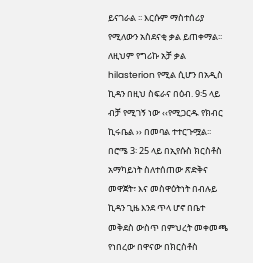ይናገራል ፡፡ እርሱም ማስተሰሪያ የሚለውን አስደናቂ ቃል ይጠቀማል፡፡ ለዚህም የግሪኩ አቻ ቃል hilasterion የሚል ሲሆን በአዲስ ኪዳን በዚህ ስፍራና በዕብ. 9፡5 ላይ ብቻ የሚገኝ ነው ‹‹የሚጋርዱ የክብር ኪሩቤል ›› በመባል ተተርጉሟል፡፡ በሮሜ 3፡ 25 ላይ በኢየሱስ ክርስቶስ አማካይነት ስለተሰጠው ጽድቅና መዋጀት፣ እና መስዋዕትነት በብሉይ ኪዳን ጊዜ እንደ ጥላ ሆኖ በቤተ መቅደስ ውስጥ በምህረት መቀመጫ የነበረው በዋናው በክርስቶስ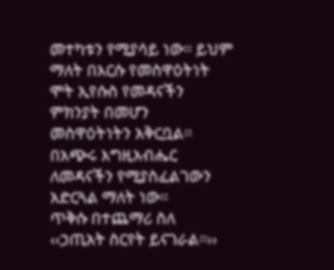መተካቱን የሚያሳይ ነው፡፡ ይህም ማለት በእርሱ የመስዋዕትነት ሞት ኢየሱስ የመዳናችን ምክንያት በመሆን መስዋዕትነትን አቅርቧል፡፡ በአጭሩ እግዚአብሔር ለመዳናችን የሚያስፈልገውን አድርጓል ማለት ነው፡፡
ጥቅሱ በተጨማሪ ስለ ‹‹ኃጢአት ስርየት ይናገራል፡፡››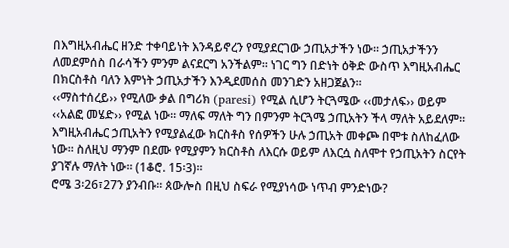በእግዚአብሔር ዘንድ ተቀባይነት እንዳይኖረን የሚያደርገው ኃጢአታችን ነው፡፡ ኃጢአታችንን ለመደምሰስ በራሳችን ምንም ልናደርግ አንችልም፡፡ ነገር ግን በድነት ዕቅድ ውስጥ እግዚአብሔር በክርስቶስ ባለን እምነት ኃጢአታችን እንዲደመሰስ መንገድን አዘጋጀልን፡፡
‹‹ማስተሰረይ›› የሚለው ቃል በግሪክ (paresi) የሚል ሲሆን ትርጓሜው ‹‹መታለፍ›› ወይም ‹‹አልፎ መሄድ›› የሚል ነው፡፡ ማለፍ ማለት ግን በምንም ትርጓሜ ኃጢአትን ችላ ማለት አይደለም፡፡ እግዚአብሔር ኃጢአትን የሚያልፈው ክርስቶስ የሰዎችን ሁሉ ኃጢአት መቀጮ በሞቱ ስለከፈለው ነው፡፡ ስለዚህ ማንም በደሙ የሚያምን ክርስቶስ ለእርሱ ወይም ለእርሷ ስለሞተ የኃጢአትን ስርየት ያገኛሉ ማለት ነው፡፡ (1ቆሮ. 15፡3)፡፡
ሮሜ 3፡26፣27ን ያንብቡ፡፡ ጰውሎስ በዚህ ስፍራ የሚያነሳው ነጥብ ምንድነው?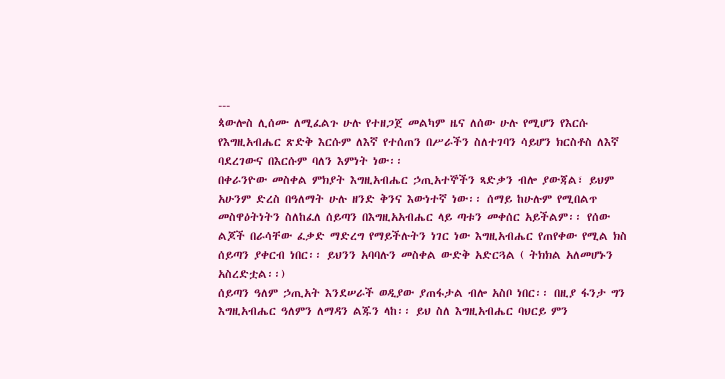---
ጳውሎስ ሊሰሙ ለሚፈልጉ ሁሉ የተዘጋጀ መልካም ዜና ለሰው ሁሉ የሚሆን የእርሱ የእግዚአብሔር ጽድቅ እርሱም ለእኛ የተሰጠን በሥራችን ስለተገባን ሳይሆን ክርስቶስ ለእኛ ባደረገውና በእርሱም ባለን እምነት ነው፡፡
በቀራንዮው መስቀል ምክያት እግዚአብሔር ኃጢአተኞችን ጻድቃን ብሎ ያውጃል፣ ይህም አሁንም ድረስ በዓለማት ሁሉ ዘንድ ቅንና እውነተኛ ነው፡፡ ሰማይ ከሁሉም የሚበልጥ መስዋዕትነትን ስለከፈለ ሰይጣን በእግዚአአብሔር ላይ ጣቱን መቀሰር አይችልም፡፡ የሰው ልጆች በራሳቸው ፈቃድ ማድረግ የማይችሉትን ነገር ነው እግዚአብሔር የጠየቀው የሚል ክስ ሰይጣን ያቀርብ ነበር፡፡ ይህንን አባባሉን መስቀል ውድቅ አድርጓል ( ትክክል አለመሆኑን አስረድቷል፡፡)
ሰይጣን ዓለም ኃጢአት እንደሠራች ወዲያው ያጠፋታል ብሎ አስቦ ነበር፡፡ በዚያ ፋንታ ግን እግዚአብሔር ዓለምን ለማዳን ልጁን ላከ፡፡ ይህ ስለ እግዚአብሔር ባህርይ ምን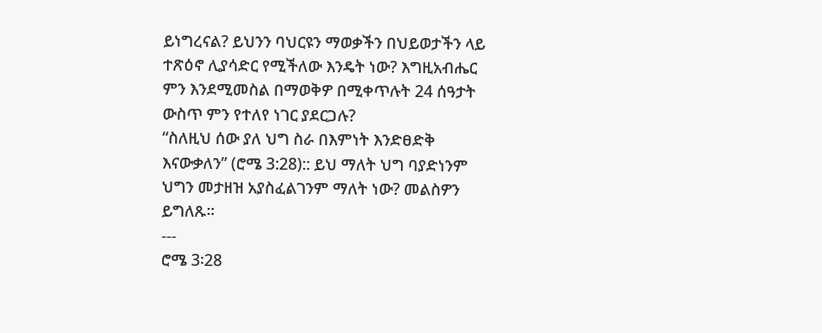ይነግረናል? ይህንን ባህርዩን ማወቃችን በህይወታችን ላይ ተጽዕኖ ሊያሳድር የሚችለው እንዴት ነው? እግዚአብሔር ምን እንደሚመስል በማወቅዎ በሚቀጥሉት 24 ሰዓታት ውስጥ ምን የተለየ ነገር ያደርጋሉ?
“ስለዚህ ሰው ያለ ህግ ስራ በእምነት እንድፀድቅ እናውቃለን” (ሮሜ 3:28):: ይህ ማለት ህግ ባያድነንም ህግን መታዘዝ አያስፈልገንም ማለት ነው? መልስዎን ይግለጹ፡፡
---
ሮሜ 3፡28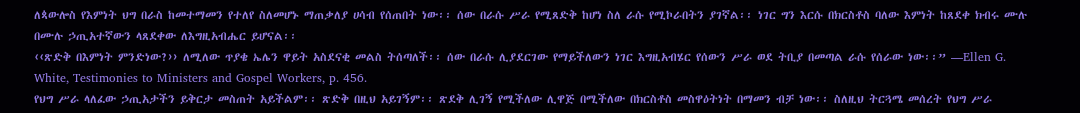ለጳውሎስ የእምነት ህግ በራስ ከመተማመን የተለየ ስለመሆኑ ማጠቃለያ ሀሳብ የሰጠበት ነው፡፡ ሰው በራሱ ሥራ የሚጸድቅ ከሆነ ስለ ራሱ የሚኮራበትን ያገኛል፡፡ ነገር ግን እርሱ በክርስቶስ ባለው እምነት ከጸደቀ ክብሩ ሙሉ በሙሉ ኃጢአተኛውን ላጸደቀው ለእግዚአብሔር ይሆናል፡፡
‹‹ጽድቅ በእምነት ምንድነው?›› ለሚለው ጥያቄ ኤሌን ዋይት አስደናቂ መልስ ትሰጣለች፡፡ ሰው በራሱ ሊያደርገው የማይችለውን ነገር እግዚአብሄር የሰውን ሥራ ወደ ትቢያ በመጣል ራሱ የሰራው ነው፡፡” —Ellen G. White, Testimonies to Ministers and Gospel Workers, p. 456.
የህግ ሥራ ላለፈው ኃጢአታችን ይቅርታ መስጠት አይችልም፡፡ ጽድቅ በዚህ አይገኝም፡፡ ጽደቅ ሊገኝ የሚችለው ሊዋጅ በሚችለው በክርስቶስ መስዋዕትነት በማመን ብቻ ነው፡፡ ስለዚህ ትርጓሜ መሰረት የህግ ሥራ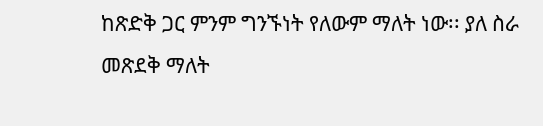ከጽድቅ ጋር ምንም ግንኙነት የለውም ማለት ነው፡፡ ያለ ስራ መጽደቅ ማለት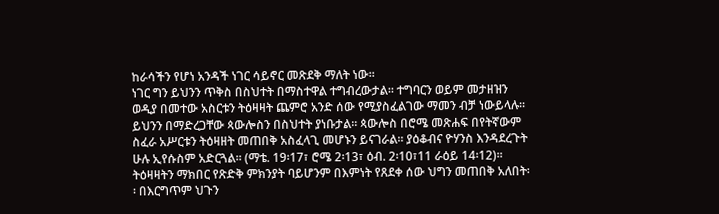ከራሳችን የሆነ አንዳች ነገር ሳይኖር መጽደቅ ማለት ነው፡፡
ነገር ግን ይህንን ጥቅስ በስህተት በማስተዋል ተግብረውታል፡፡ ተግባርን ወይም መታዘዝን ወዲያ በመተው አስርቱን ትዕዛዛት ጨምሮ አንድ ሰው የሚያስፈልገው ማመን ብቻ ነውይላሉ፡፡ ይህንን በማድረጋቸው ጳውሎስን በስህተት ያነቡታል፡፡ ጳውሎስ በሮሜ መጽሐፍ በየትኛውም ስፈራ አሥርቱን ትዕዛዘት መጠበቅ አስፈላጊ መሆኑን ይናገራል፡፡ ያዕቆብና ዮሃንስ እንዳደረጉት ሁሉ ኢየሱስም አድርጓል፡፡ (ማቴ. 19፡17፣ ሮሜ 2፡13፣ ዕብ. 2፡10፣11 ራዕይ 14፡12)፡፡ ትዕዛዛትን ማክበር የጽድቅ ምክንያት ባይሆንም በእምነት የጸደቀ ሰው ህግን መጠበቅ አለበት፡፡ በእርግጥም ህጉን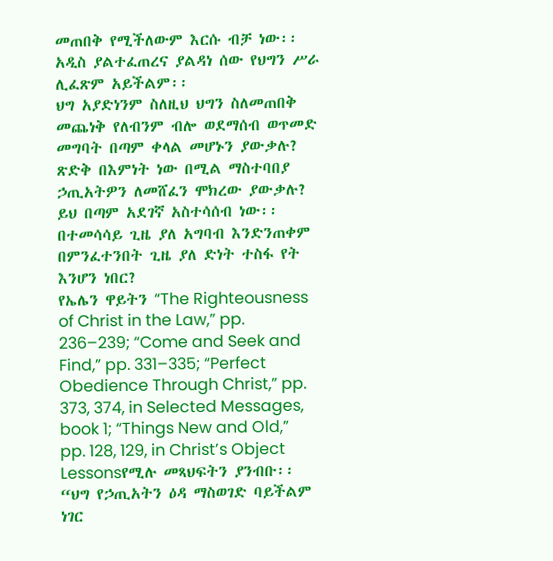መጠበቅ የሚችለውም እርሱ ብቻ ነው፡፡ አዲስ ያልተፈጠረና ያልዳነ ሰው የህግን ሥራ ሊፈጽም አይችልም፡፡
ህግ አያድነንም ስለዚህ ህግን ስለመጠበቅ መጨነቅ የለብንም ብሎ ወደማሰብ ወጥመድ መግባት በጣም ቀላል መሆኑን ያውቃሉ? ጽድቅ በእምነት ነው በሚል ማስተባበያ ኃጢአትዎን ለመሸፈን ሞክረው ያውቃሉ? ይህ በጣም አደገኛ አስተሳሰብ ነው፡፡ በተመሳሳይ ጊዜ ያለ አግባብ እንድንጠቀም በምንፈተንበት ጊዜ ያለ ድነት ተስፋ የት እንሆን ነበር?
የኤሌን ዋይትን “The Righteousness of Christ in the Law,” pp. 236–239; “Come and Seek and Find,” pp. 331–335; “Perfect Obedience Through Christ,” pp. 373, 374, in Selected Messages, book 1; “Things New and Old,” pp. 128, 129, in Christ’s Object Lessonsየሚሉ መጻህፍትን ያንብቡ፡፡
“ህግ የኃጢአትን ዕዳ ማስወገድ ባይችልም ነገር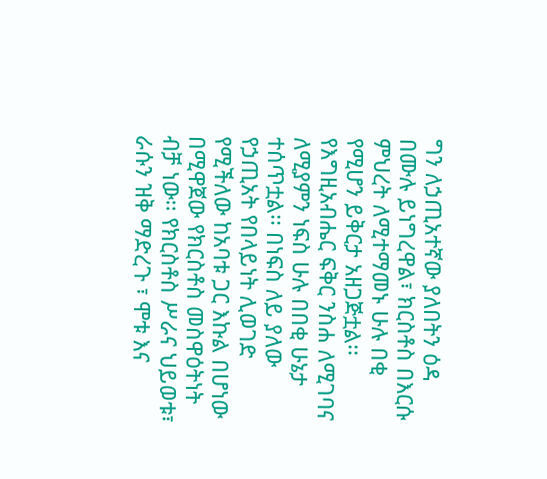ግን ለኃጢአተኛው ያለበትን ዕዳ በሙሉ ይነግረዋል፣ ክርስቶስ በእርሱ ምህረት ለሚተማመኑ ሁሉ በቂ የሚሆን ይቅርታ አዘጋጅቷል፡፡ የእግዚአብሔር ፍቅር ንስሐ ለሚገባና ለሚያምን ነፍስ ሁሉ በበቂ ሁኔታ ተሰጥቷል፡፡ በነፍስ ለይ ያለው የኃጢአት የበላይነት ሊወገድ የሚችለው ከአባቱ ጋር እኩል በሆነው በሚዋጀው የክርስቶስ መስዋዕትነት ብቻ ነው፡፡ የክርስቶስ ሥራና ህይወቱ፣ ራሱን ዝቅ ማድረጉ ፣ ሞቱ እና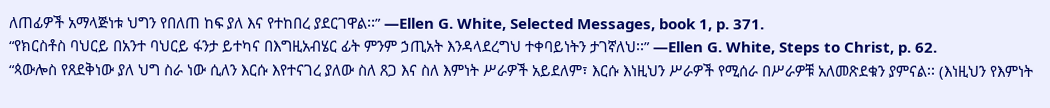ለጠፊዎች አማላጅነቱ ህግን የበለጠ ከፍ ያለ እና የተከበረ ያደርገዋል፡፡” —Ellen G. White, Selected Messages, book 1, p. 371.
“የክርስቶስ ባህርይ በአንተ ባህርይ ፋንታ ይተካና በእግዚአብሄር ፊት ምንም ኃጢአት እንዳላደረግህ ተቀባይነትን ታገኛለህ፡፡” —Ellen G. White, Steps to Christ, p. 62.
“ጳውሎስ የጸደቅነው ያለ ህግ ስራ ነው ሲለን እርሱ እየተናገረ ያለው ስለ ጸጋ እና ስለ እምነት ሥራዎች አይደለም፣ እርሱ እነዚህን ሥራዎች የሚሰራ በሥራዎቹ አለመጽደቁን ያምናል፡፡ (እነዚህን የእምነት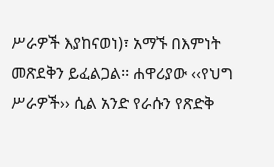ሥራዎች እያከናወነ)፣ አማኙ በእምነት መጽደቅን ይፈልጋል፡፡ ሐዋሪያው ‹‹የህግ ሥራዎች›› ሲል አንድ የራሱን የጽድቅ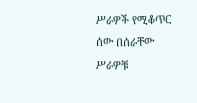ሥራዎች የሚቆጥር ሰው በሰራቸው ሥራዎቹ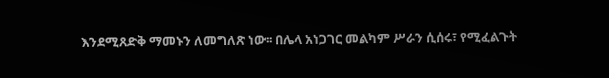እንደሚጸድቅ ማመኑን ለመግለጽ ነው፡፡ በሌላ አነጋገር መልካም ሥራን ሲሰሩ፣ የሚፈልጉት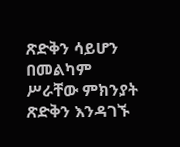ጽድቅን ሳይሆን በመልካም ሥራቸው ምክንያት ጽድቅን እንዳገኙ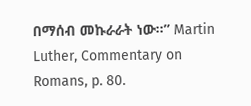በማሰብ መኩራራት ነው፡፡” Martin Luther, Commentary on Romans, p. 80.